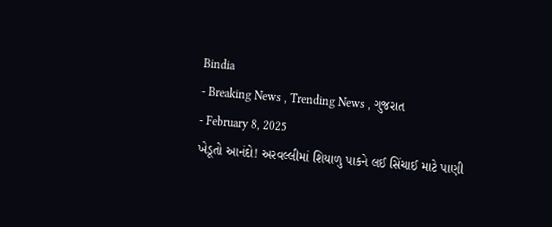Bindia
- Breaking News , Trending News , ગુજરાત
- February 8, 2025
ખેડૂતો આનંદો! અરવલ્લીમાં શિયાળુ પાકને લઈ સિંચાઈ માટે પાણી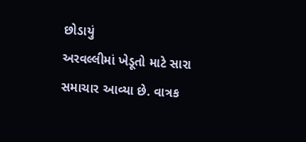છોડાયું
અરવલ્લીમાં ખેડૂતો માટે સારા સમાચાર આવ્યા છે. વાત્રક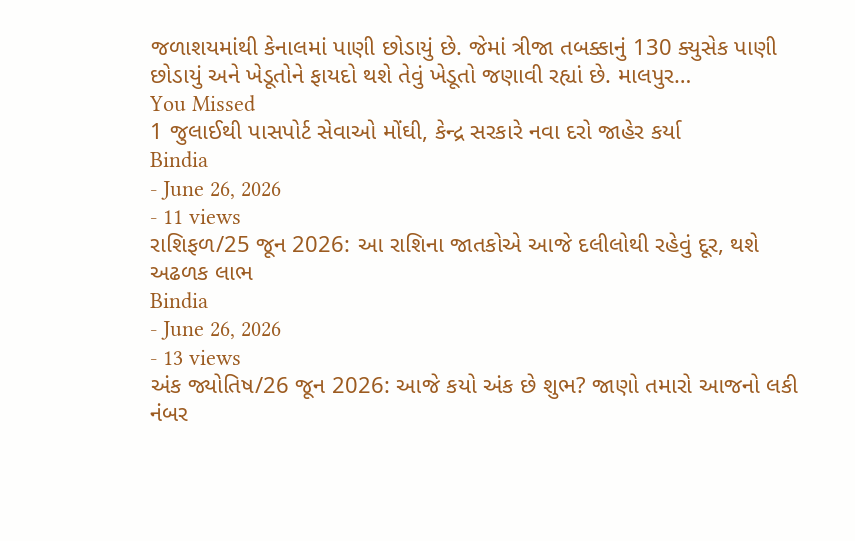જળાશયમાંથી કેનાલમાં પાણી છોડાયું છે. જેમાં ત્રીજા તબક્કાનું 130 ક્યુસેક પાણી છોડાયું અને ખેડૂતોને ફાયદો થશે તેવું ખેડૂતો જણાવી રહ્યાં છે. માલપુર…
You Missed
1 જુલાઈથી પાસપોર્ટ સેવાઓ મોંઘી, કેન્દ્ર સરકારે નવા દરો જાહેર કર્યા
Bindia
- June 26, 2026
- 11 views
રાશિફળ/25 જૂન 2026: આ રાશિના જાતકોએ આજે દલીલોથી રહેવું દૂર, થશે અઢળક લાભ
Bindia
- June 26, 2026
- 13 views
અંક જ્યોતિષ/26 જૂન 2026: આજે કયો અંક છે શુભ? જાણો તમારો આજનો લકી નંબર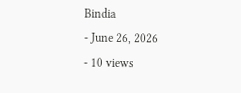Bindia
- June 26, 2026
- 10 views